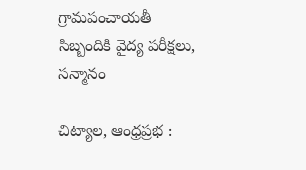గ్రామపంచాయతీ సిబ్బందికి వైద్య పరీక్షలు, సన్మానం

చిట్యాల, ఆంధ్రప్రభ :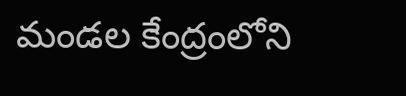మండల కేంద్రంలోని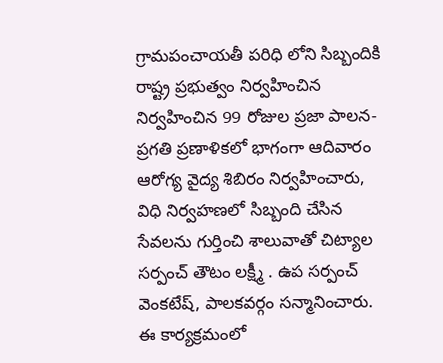గ్రామపంచాయతీ పరిధి లోని సిబ్బందికి రాష్ట్ర ప్రభుత్వం నిర్వహించిన నిర్వహించిన 99 రోజుల ప్రజా పాలన- ప్రగతి ప్రణాళికలో భాగంగా ఆదివారం ఆరోగ్య వైద్య శిబిరం నిర్వహించారు, విధి నిర్వహణలో సిబ్బంది చేసిన సేవలను గుర్తించి శాలువాతో చిట్యాల సర్పంచ్ తౌటం లక్ష్మీ . ఉప సర్పంచ్ వెంకటేష్, పాలకవర్గం సన్మానించారు. ఈ కార్యక్రమంలో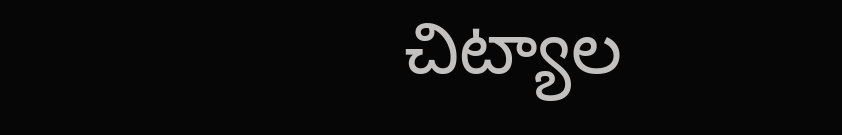చిట్యాల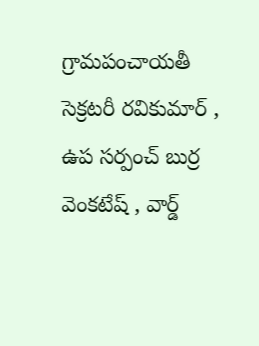గ్రామపంచాయతీ సెక్రటరీ రవికుమార్ , ఉప సర్పంచ్ బుర్ర వెంకటేష్ , వార్డ్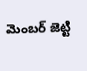మెంబర్ జెట్టి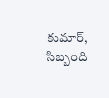కుమార్, సిబ్బంది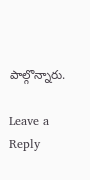పాల్గొన్నారు.

Leave a Reply